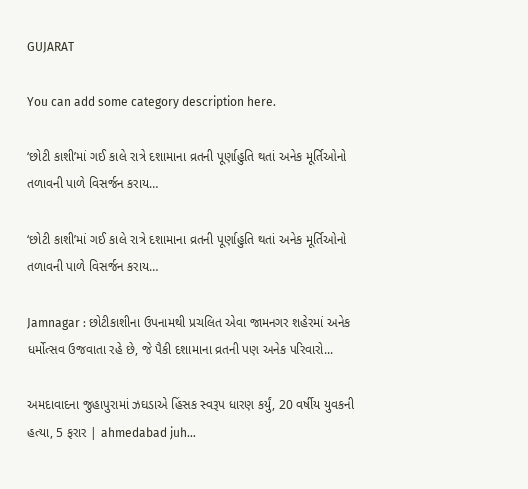GUJARAT

You can add some category description here.

‘છોટી કાશી’માં ગઈ કાલે રાત્રે દશામાના વ્રતની પૂર્ણાહુતિ થતાં અનેક મૂર્તિઓનો તળાવની પાળે વિસર્જન કરાય…

‘છોટી કાશી’માં ગઈ કાલે રાત્રે દશામાના વ્રતની પૂર્ણાહુતિ થતાં અનેક મૂર્તિઓનો તળાવની પાળે વિસર્જન કરાય…

Jamnagar : છોટીકાશીના ઉપનામથી પ્રચલિત એવા જામનગર શહેરમાં અનેક ધર્મોત્સવ ઉજવાતા રહે છે, જે પૈકી દશામાના વ્રતની પણ અનેક પરિવારો...

અમદાવાદના જુહાપુરામાં ઝઘડાએ હિંસક સ્વરૂપ ધારણ કર્યું, 20 વર્ષીય યુવકની હત્યા, 5 ફરાર | ahmedabad juh…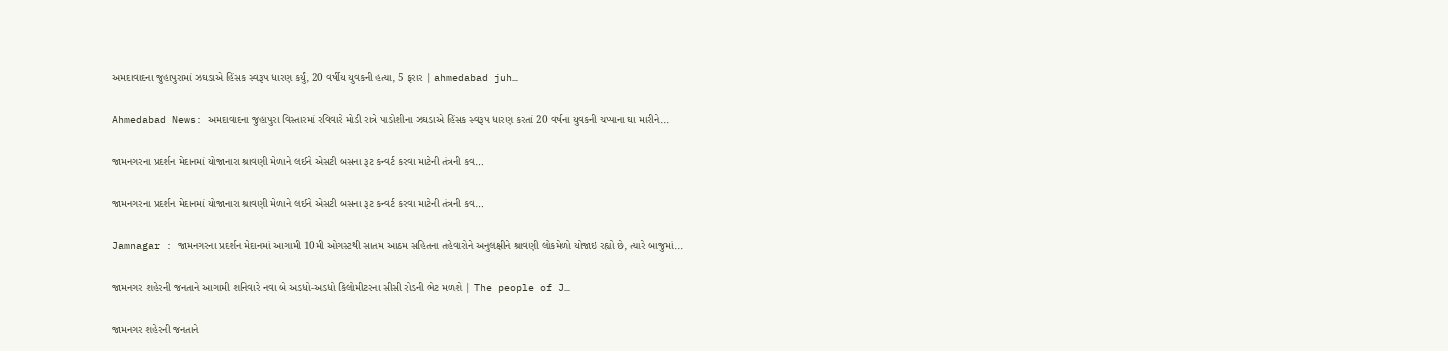અમદાવાદના જુહાપુરામાં ઝઘડાએ હિંસક સ્વરૂપ ધારણ કર્યું, 20 વર્ષીય યુવકની હત્યા, 5 ફરાર | ahmedabad juh…

Ahmedabad News: અમદાવાદના જુહાપુરા વિસ્તારમાં રવિવારે મોડી રાત્રે પાડોશીના ઝઘડાએ હિંસક સ્વરૂપ ધારણ કરતાં 20 વર્ષના યુવકની ચપ્પાના ઘા મારીને...

જામનગરના પ્રદર્શન મેદાનમાં યોજાનારા શ્રાવણી મેળાને લઈને એસટી બસના રૂટ કન્વર્ટ કરવા માટેની તંત્રની કવ…

જામનગરના પ્રદર્શન મેદાનમાં યોજાનારા શ્રાવણી મેળાને લઈને એસટી બસના રૂટ કન્વર્ટ કરવા માટેની તંત્રની કવ…

Jamnagar : જામનગરના પ્રદર્શન મેદાનમાં આગામી 10મી ઓગસ્ટથી સાતમ આઠમ સહિતના તહેવારોને અનુલક્ષીને શ્રાવણી લોકમેળો યોજાઇ રહ્યો છે, ત્યારે બાજુમાં...

જામનગર શહેરની જનતાને આગામી શનિવારે નવા બે અડધો-અડધો કિલોમીટરના સીસી રોડની ભેટ મળશે | The people of J…

જામનગર શહેરની જનતાને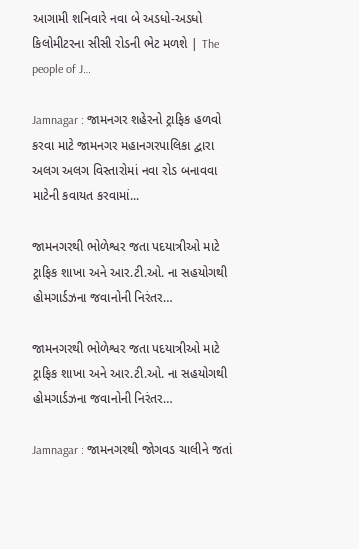આગામી શનિવારે નવા બે અડધો-અડધો કિલોમીટરના સીસી રોડની ભેટ મળશે | The people of J…

Jamnagar : જામનગર શહેરનો ટ્રાફિક હળવો કરવા માટે જામનગર મહાનગરપાલિકા દ્વારા અલગ અલગ વિસ્તારોમાં નવા રોડ બનાવવા માટેની કવાયત કરવામાં...

જામનગરથી ભોળેશ્વર જતા પદયાત્રીઓ માટે ટ્રાફિક શાખા અને આર.ટી.ઓ. ના સહયોગથી હોમગાર્ડઝના જવાનોની નિરંતર…

જામનગરથી ભોળેશ્વર જતા પદયાત્રીઓ માટે ટ્રાફિક શાખા અને આર.ટી.ઓ. ના સહયોગથી હોમગાર્ડઝના જવાનોની નિરંતર…

Jamnagar : જામનગરથી જોગવડ ચાલીને જતાં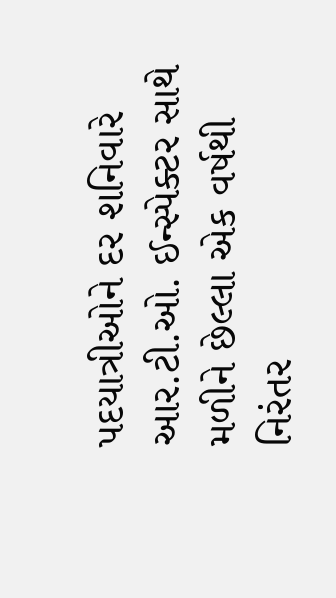પદયાત્રીઓને દર શનિવારે આર.ટી.ઓ. ઈન્સ્પેક્ટર સાથે મળીને છેલ્લા એક વર્ષથી નિરંતર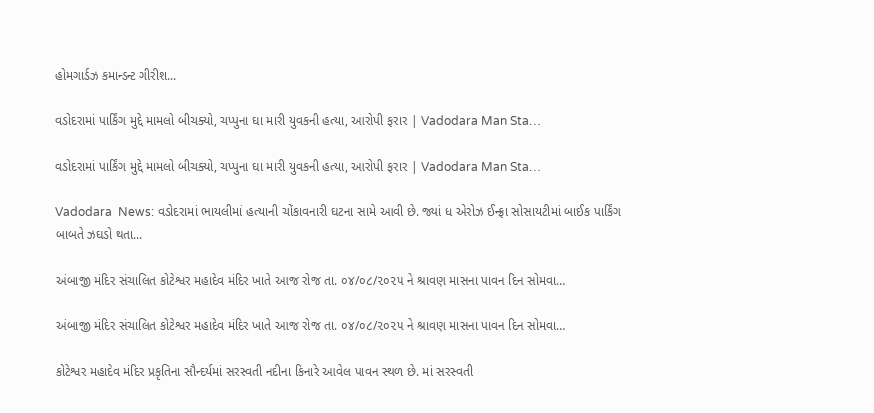હોમગાર્ડઝ કમાન્ડન્ટ ગીરીશ...

વડોદરામાં પાર્કિંગ મુદ્દે મામલો બીચક્યો, ચપ્પુના ઘા મારી યુવકની હત્યા, આરોપી ફરાર | Vadodara Man Sta…

વડોદરામાં પાર્કિંગ મુદ્દે મામલો બીચક્યો, ચપ્પુના ઘા મારી યુવકની હત્યા, આરોપી ફરાર | Vadodara Man Sta…

Vadodara  News: વડોદરામાં ભાયલીમાં હત્યાની ચોંકાવનારી ઘટના સામે આવી છે. જ્યાં ધ એરોઝ ઈન્ફ્રા સોસાયટીમાં બાઈક પાર્કિંગ બાબતે ઝઘડો થતા...

અંબાજી મંદિર સંચાલિત કોટેશ્વર મહાદેવ મંદિર ખાતે આજ રોજ તા. ૦૪/૦૮/૨૦૨૫ ને શ્રાવણ માસના પાવન દિન સોમવા…

અંબાજી મંદિર સંચાલિત કોટેશ્વર મહાદેવ મંદિર ખાતે આજ રોજ તા. ૦૪/૦૮/૨૦૨૫ ને શ્રાવણ માસના પાવન દિન સોમવા…

કોટેશ્વર મહાદેવ મંદિર પ્રકૃતિના સૌન્દર્યમાં સરસ્વતી નદીના કિનારે આવેલ પાવન સ્થળ છે. માં સરસ્વતી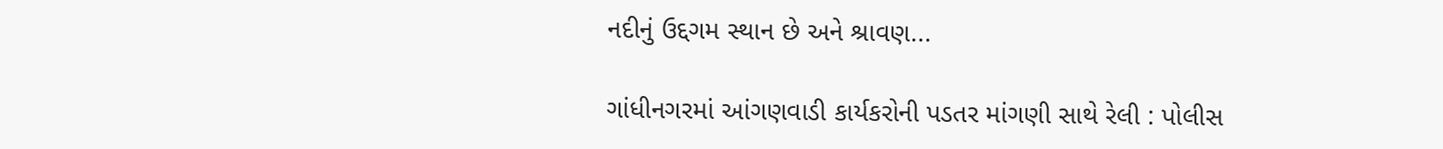નદીનું ઉદ્દગમ સ્થાન છે અને શ્રાવણ...

ગાંધીનગરમાં આંગણવાડી કાર્યકરોની પડતર માંગણી સાથે રેલી : પોલીસ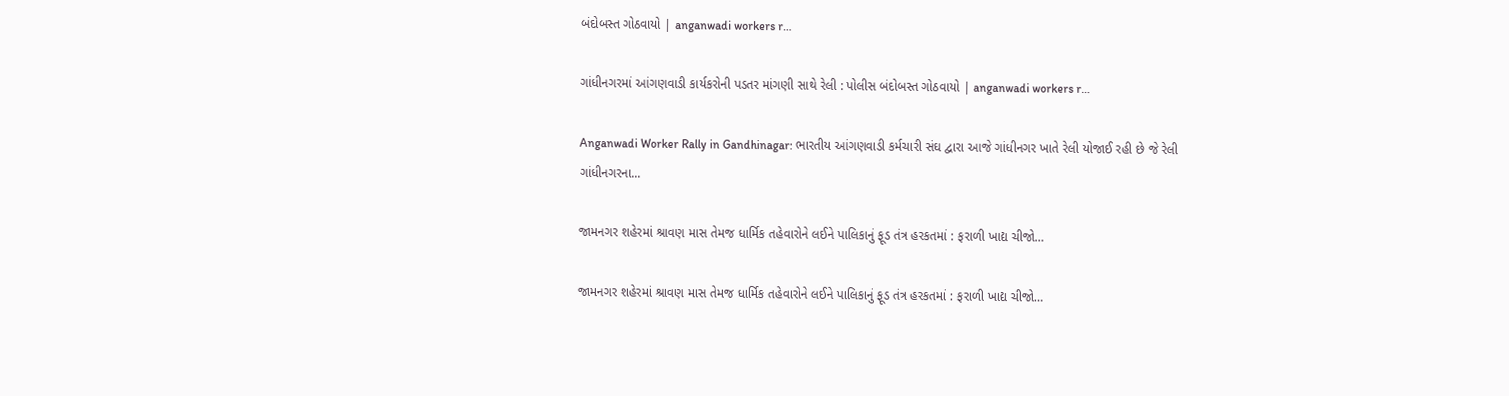બંદોબસ્ત ગોઠવાયો | anganwadi workers r…

ગાંધીનગરમાં આંગણવાડી કાર્યકરોની પડતર માંગણી સાથે રેલી : પોલીસ બંદોબસ્ત ગોઠવાયો | anganwadi workers r…

Anganwadi Worker Rally in Gandhinagar: ભારતીય આંગણવાડી કર્મચારી સંઘ દ્વારા આજે ગાંધીનગર ખાતે રેલી યોજાઈ રહી છે જે રેલી ગાંધીનગરના...

જામનગર શહેરમાં શ્રાવણ માસ તેમજ ધાર્મિક તહેવારોને લઈને પાલિકાનું ફૂડ તંત્ર હરકતમાં : ફરાળી ખાદ્ય ચીજો…

જામનગર શહેરમાં શ્રાવણ માસ તેમજ ધાર્મિક તહેવારોને લઈને પાલિકાનું ફૂડ તંત્ર હરકતમાં : ફરાળી ખાદ્ય ચીજો…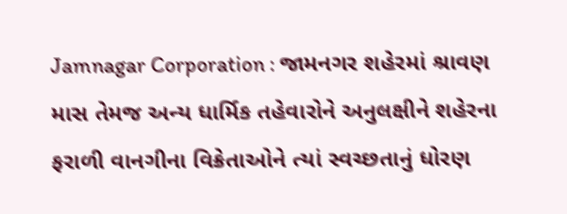Jamnagar Corporation : જામનગર શહેરમાં શ્રાવણ માસ તેમજ અન્ય ધાર્મિક તહેવારોને અનુલક્ષીને શહેરના ફરાળી વાનગીના વિક્રેતાઓને ત્યાં સ્વચ્છતાનું ધોરણ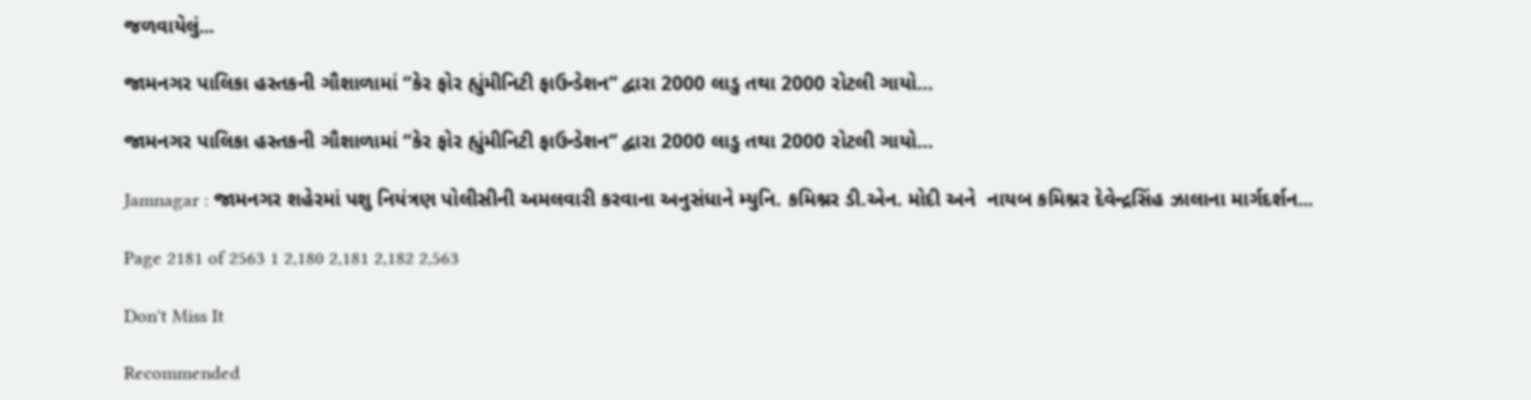જળવાયેલું...

જામનગર પાલિકા હસ્તકની ગૌશાળામાં “કેર ફોર હ્યુંમીનિટી ફાઉન્ડેશન” દ્વારા 2000 લાડુ તથા 2000 રોટલી ગાયો…

જામનગર પાલિકા હસ્તકની ગૌશાળામાં “કેર ફોર હ્યુંમીનિટી ફાઉન્ડેશન” દ્વારા 2000 લાડુ તથા 2000 રોટલી ગાયો…

Jamnagar : જામનગર શહેરમાં પશુ નિયંત્રણ પોલીસીની અમલવારી કરવાના અનુસંધાને મ્યુનિ. કમિશ્નર ડી.એન. મોદી અને  નાયબ કમિશ્નર દેવેન્દ્રસિંહ ઝાલાના માર્ગદર્શન...

Page 2181 of 2563 1 2,180 2,181 2,182 2,563

Don't Miss It

Recommended